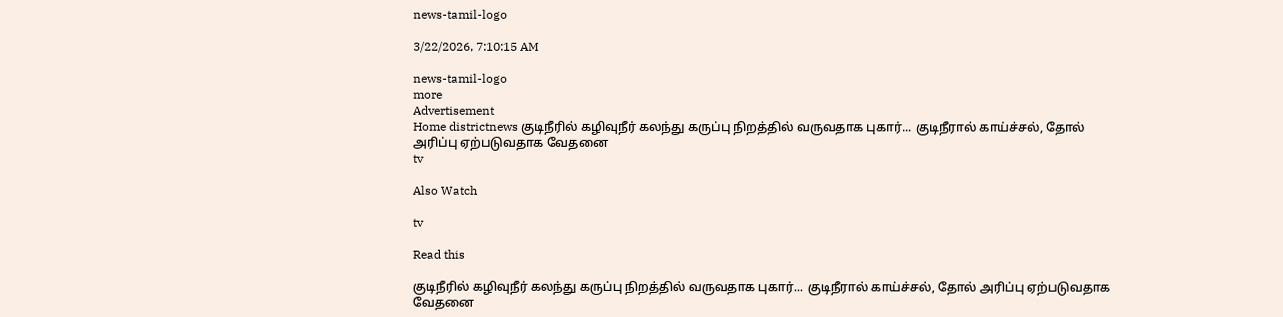news-tamil-logo

3/22/2026, 7:10:15 AM

news-tamil-logo
more
Advertisement
Home districtnews குடிநீரில் கழிவுநீர் கலந்து கருப்பு நிறத்தில் வருவதாக புகார்... குடிநீரால் காய்ச்சல், தோல் அரிப்பு ஏற்படுவதாக வேதனை
tv

Also Watch

tv

Read this

குடிநீரில் கழிவுநீர் கலந்து கருப்பு நிறத்தில் வருவதாக புகார்... குடிநீரால் காய்ச்சல், தோல் அரிப்பு ஏற்படுவதாக வேதனை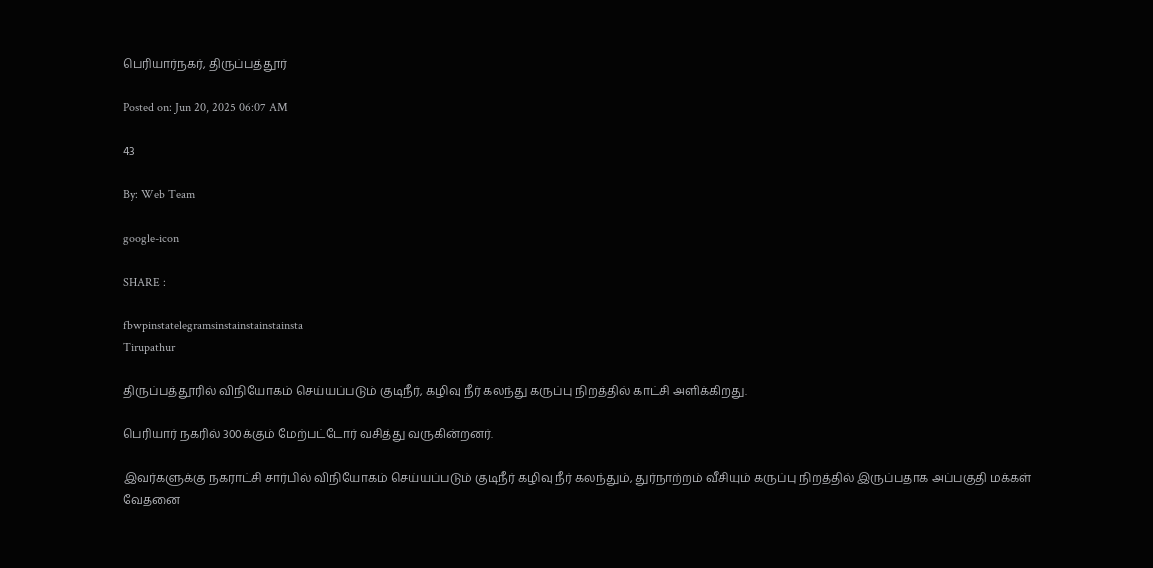பெரியார்நகர், திருப்பத்தூர்

Posted on: Jun 20, 2025 06:07 AM

43

By: Web Team

google-icon

SHARE :

fbwpinstatelegramsinstainstainstainsta
Tirupathur

திருப்பத்தூரில் விநியோகம் செய்யப்படும் குடிநீர், கழிவு நீர் கலந்து கருப்பு நிறத்தில் காட்சி அளிக்கிறது.

பெரியார் நகரில் 300க்கும் மேற்பட்டோர் வசித்து வருகின்றனர்.

இவர்களுக்கு நகராட்சி சார்பில் விநியோகம் செய்யப்படும் குடிநீர் கழிவு நீர் கலந்தும், துர்நாற்றம் வீசியும் கருப்பு நிறத்தில் இருப்பதாக அப்பகுதி மக்கள் வேதனை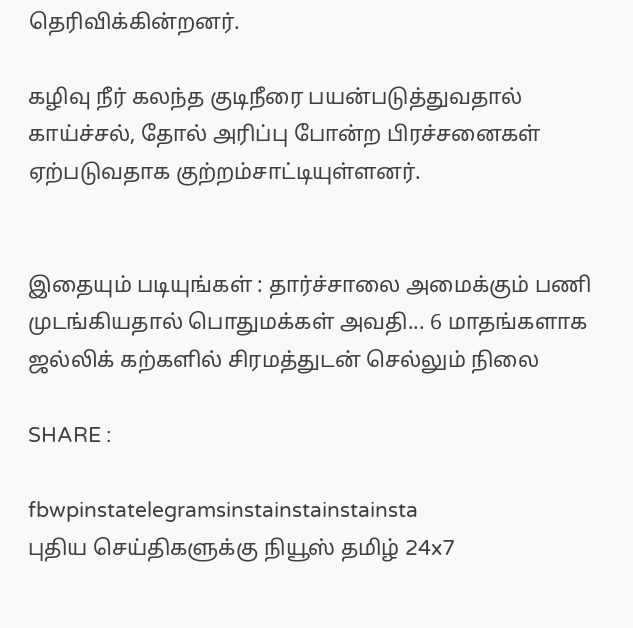தெரிவிக்கின்றனர்.

கழிவு நீர் கலந்த குடிநீரை பயன்படுத்துவதால் காய்ச்சல், தோல் அரிப்பு போன்ற பிரச்சனைகள் ஏற்படுவதாக குற்றம்சாட்டியுள்ளனர்.


இதையும் படியுங்கள் : தார்ச்சாலை அமைக்கும் பணி முடங்கியதால் பொதுமக்கள் அவதி... 6 மாதங்களாக ஜல்லிக் கற்களில் சிரமத்துடன் செல்லும் நிலை

SHARE :

fbwpinstatelegramsinstainstainstainsta
புதிய செய்திகளுக்கு நியூஸ் தமிழ் 24x7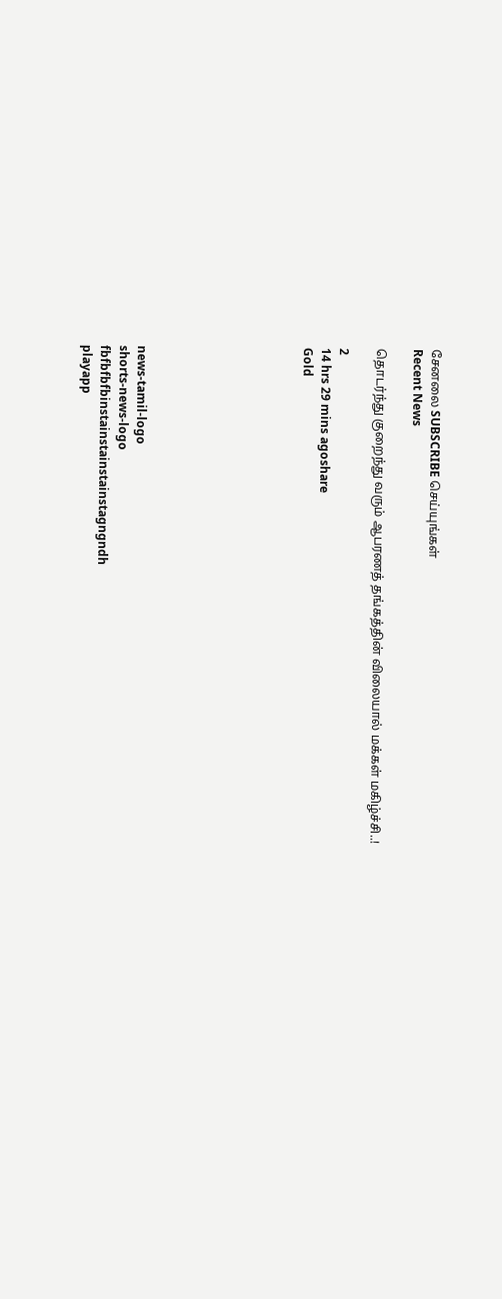சேனலை SUBSCRIBE செய்யுங்கள்
Recent News

தொடர்ந்து குறைந்து வரும் ஆபரணத் தங்கத்தின் விலையால் மக்கள் மகிழ்ச்சி..!

2
14 hrs 29 mins agoshare
Gold








news-tamil-logo
shorts-news-logo
fbfbfbfbinstainstainstainstagngndh
playapp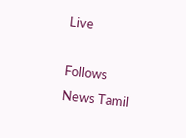Live

Follows News Tamil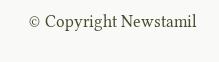© Copyright Newstamil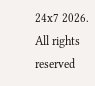24x7 2026. All rights reserved